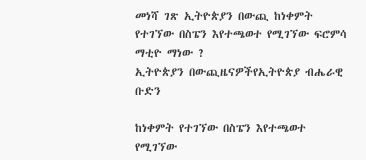መነሻ ገጽ ኢትዮጵያን በውጪ ከነቀምት የተገኘው በስፔን እየተጫወተ የሚገኘው ፍሮምሳ ማቲዮ ማነው ?
ኢትዮጵያን በውጪዜናዎችየኢትዮጵያ ብሔራዊ ቡድን

ከነቀምት የተገኘው በስፔን እየተጫወተ የሚገኘው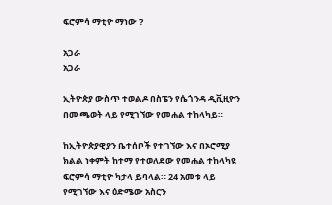ፍሮምሳ ማቲዮ ማነው ?

አጋራ
አጋራ

ኢትዮጵያ ውስጥ ተወልዶ በስፔን የሴጎንዳ ዲቪዚዮን በመጫወት ላይ የሚገኘው የመሐል ተከላካይ።

ከኢትዮጵያዊያን ቤተሰቦች የተገኘው እና በኦሮሚያ ክልል ነቀምት ከተማ የተወለደው የመሐል ተከላካዩ ፍሮምሳ ማቲዮ ካታላ ይባላል። 24 አመቱ ላይ የሚገኘው እና ዕድሜው አስርን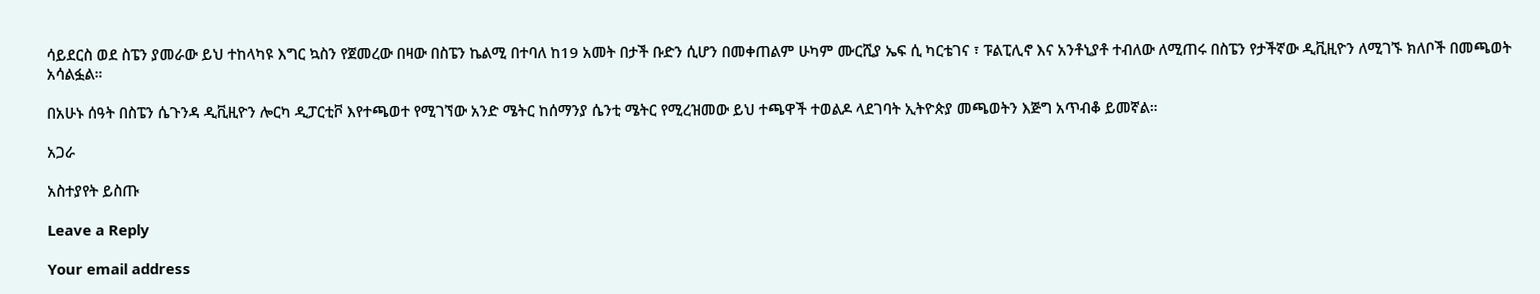ሳይደርስ ወደ ስፔን ያመራው ይህ ተከላካዩ እግር ኳስን የጀመረው በዛው በስፔን ኬልሚ በተባለ ከ19 አመት በታች ቡድን ሲሆን በመቀጠልም ሁካም ሙርሺያ ኤፍ ሲ ካርቴገና ፣ ፑልፒሊኖ እና አንቶኒያቶ ተብለው ለሚጠሩ በስፔን የታችኛው ዲቪዚዮን ለሚገኙ ክለቦች በመጫወት አሳልፏል።

በአሁኑ ሰዓት በስፔን ሴጉንዳ ዲቪዚዮን ሎርካ ዲፓርቲቮ እየተጫወተ የሚገኘው አንድ ሜትር ከሰማንያ ሴንቲ ሜትር የሚረዝመው ይህ ተጫዋች ተወልዶ ላደገባት ኢትዮጵያ መጫወትን እጅግ አጥብቆ ይመኛል።

አጋራ

አስተያየት ይስጡ

Leave a Reply

Your email address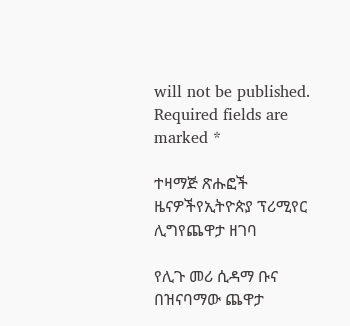will not be published. Required fields are marked *

ተዛማጅ ጽሑፎች
ዜናዎችየኢትዮጵያ ፕሪሚየር ሊግየጨዋታ ዘገባ

የሊጉ መሪ ሲዳማ ቡና በዝናባማው ጨዋታ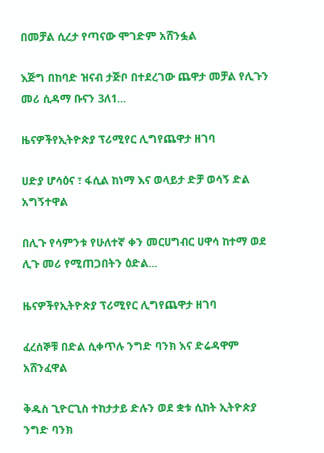በመቻል ሲረታ የጣናው ሞገድም አሸንፏል

እጅግ በከባድ ዝናብ ታጅቦ በተደረገው ጨዋታ መቻል የሊጉን መሪ ሲዳማ ቡናን 3ለ1...

ዜናዎችየኢትዮጵያ ፕሪሚየር ሊግየጨዋታ ዘገባ

ሀድያ ሆሳዕና ፣ ፋሲል ከነማ እና ወላይታ ድቻ ወሳኝ ድል አግኝተዋል

በሊጉ የሳምንቱ የሁለተኛ ቀን መርሀግብር ሀዋሳ ከተማ ወደ ሊጉ መሪ የሚጠጋበትን ዕድል...

ዜናዎችየኢትዮጵያ ፕሪሚየር ሊግየጨዋታ ዘገባ

ፈረሰኞቹ በድል ሲቀጥሉ ንግድ ባንክ እና ድሬዳዋም አሸንፈዋል

ቅዱስ ጊዮርጊስ ተከታታይ ድሉን ወደ ቋቱ ሲከት ኢትዮጵያ ንግድ ባንክ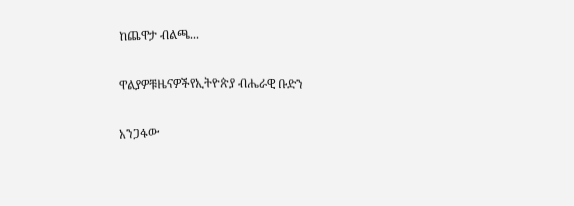ከጨዋታ ብልጫ...

ዋልያዎቹዜናዎችየኢትዮጵያ ብሔራዊ ቡድን

አንጋፋው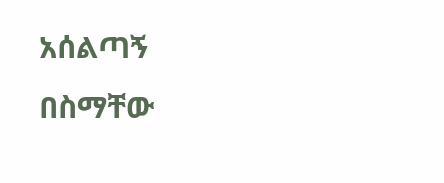አሰልጣኝ በስማቸው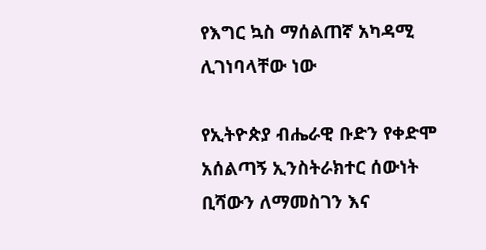የእግር ኳስ ማሰልጠኛ አካዳሚ ሊገነባላቸው ነው

የኢትዮጵያ ብሔራዊ ቡድን የቀድሞ አሰልጣኝ ኢንስትራክተር ሰውነት ቢሻውን ለማመስገን እና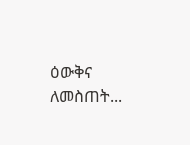ዕውቅና ለመስጠት...